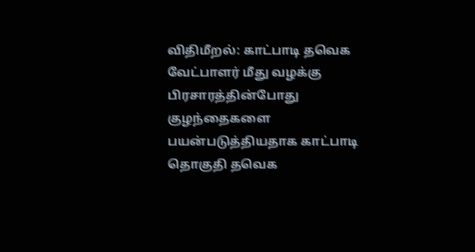விதிமீறல்: காட்பாடி தவெக வேட்பாளர் மீது வழக்கு
பிரசாரத்தின்போது குழந்தைகளை பயன்படுத்தியதாக காட்பாடி தொகுதி தவெக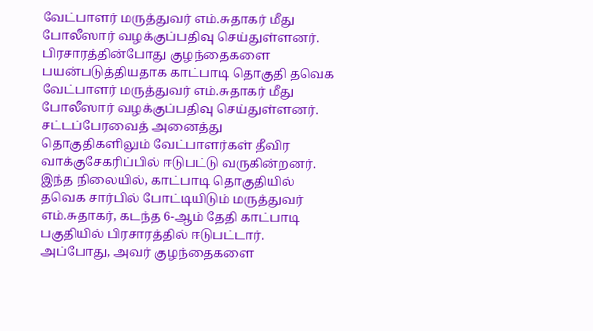வேட்பாளர் மருத்துவர் எம்.சுதாகர் மீது போலீஸார் வழக்குப்பதிவு செய்துள்ளனர்.
பிரசாரத்தின்போது குழந்தைகளை பயன்படுத்தியதாக காட்பாடி தொகுதி தவெக வேட்பாளர் மருத்துவர் எம்.சுதாகர் மீது போலீஸார் வழக்குப்பதிவு செய்துள்ளனர்.
சட்டப்பேரவைத் அனைத்து தொகுதிகளிலும் வேட்பாளர்கள் தீவிர வாக்குசேகரிப்பில் ஈடுபட்டு வருகின்றனர். இந்த நிலையில், காட்பாடி தொகுதியில் தவெக சார்பில் போட்டியிடும் மருத்துவர் எம்.சுதாகர், கடந்த 6-ஆம் தேதி காட்பாடி பகுதியில் பிரசாரத்தில் ஈடுபட்டார். அப்போது, அவர் குழந்தைகளை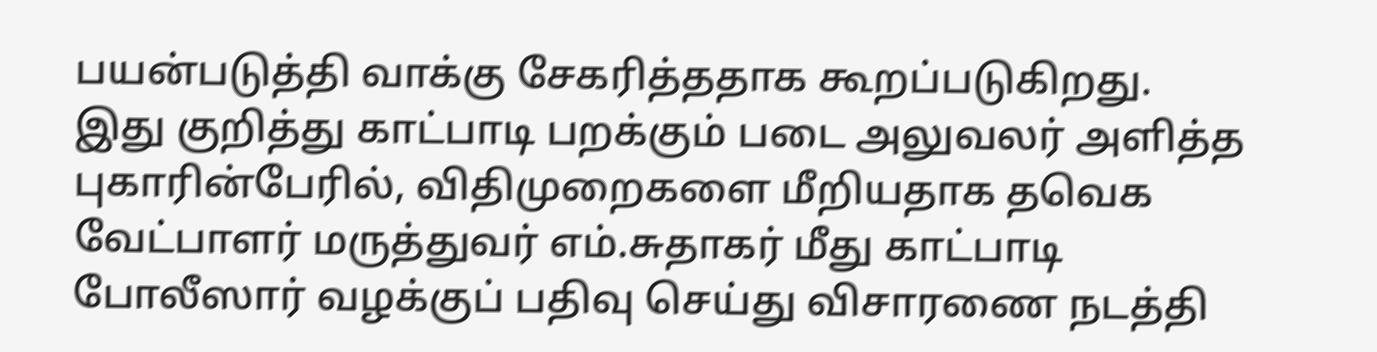பயன்படுத்தி வாக்கு சேகரித்ததாக கூறப்படுகிறது.
இது குறித்து காட்பாடி பறக்கும் படை அலுவலர் அளித்த புகாரின்பேரில், விதிமுறைகளை மீறியதாக தவெக வேட்பாளர் மருத்துவர் எம்.சுதாகர் மீது காட்பாடி போலீஸார் வழக்குப் பதிவு செய்து விசாரணை நடத்தி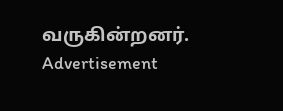வருகின்றனர்.
Advertisement